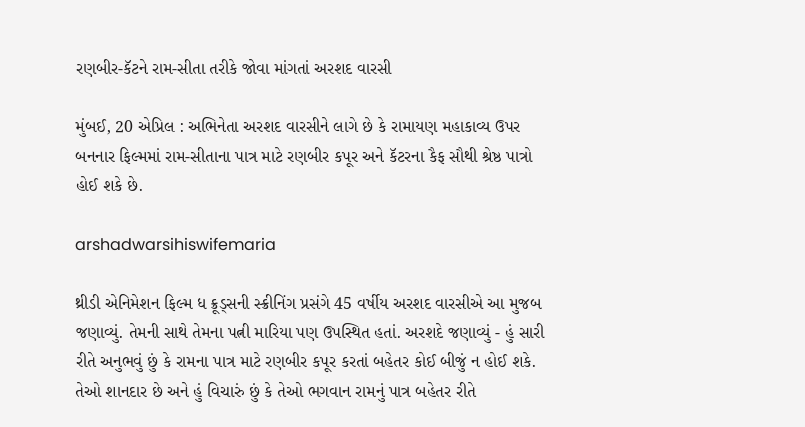રણબીર-કૅટને રામ-સીતા તરીકે જોવા માંગતાં અરશદ વારસી

મુંબઈ, 20 એપ્રિલ : અભિનેતા અરશદ વારસીને લાગે છે કે રામાયણ મહાકાવ્ય ઉપર બનનાર ફિલ્મમાં રામ-સીતાના પાત્ર માટે રણબીર કપૂર અને કૅટરના કૈફ સૌથી શ્રેષ્ઠ પાત્રો હોઈ શકે છે.

arshadwarsihiswifemaria

થ્રીડી એનિમેશન ફિલ્મ ધ ક્રૂડ્સની સ્ક્રીનિંગ પ્રસંગે 45 વર્ષીય અરશદ વારસીએ આ મુજબ જણાવ્યું. તેમની સાથે તેમના પત્ની મારિયા પણ ઉપસ્થિત હતાં. અરશદે જણાવ્યું - હું સારી રીતે અનુભવું છું કે રામના પાત્ર માટે રણબીર કપૂર કરતાં બહેતર કોઈ બીજું ન હોઈ શકે. તેઓ શાનદાર છે અને હું વિચારું છું કે તેઓ ભગવાન રામનું પાત્ર બહેતર રીતે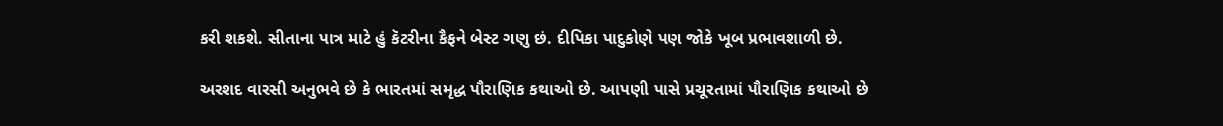કરી શકશે. સીતાના પાત્ર માટે હું કૅટરીના કૈફને બેસ્ટ ગણુ છં. દીપિકા પાદુકોણે પણ જોકે ખૂબ પ્રભાવશાળી છે.

અરશદ વારસી અનુભવે છે કે ભારતમાં સમૃદ્ધ પૌરાણિક કથાઓ છે. આપણી પાસે પ્રચૂરતામાં પૌરાણિક કથાઓ છે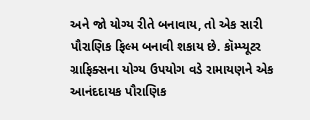અને જો યોગ્ય રીતે બનાવાય, તો એક સારી પૌરાણિક ફિલ્મ બનાવી શકાય છે. કૉમ્પ્યૂટર ગ્રાફિક્સના યોગ્ય ઉપયોગ વડે રામાયણને એક આનંદદાયક પૌરાણિક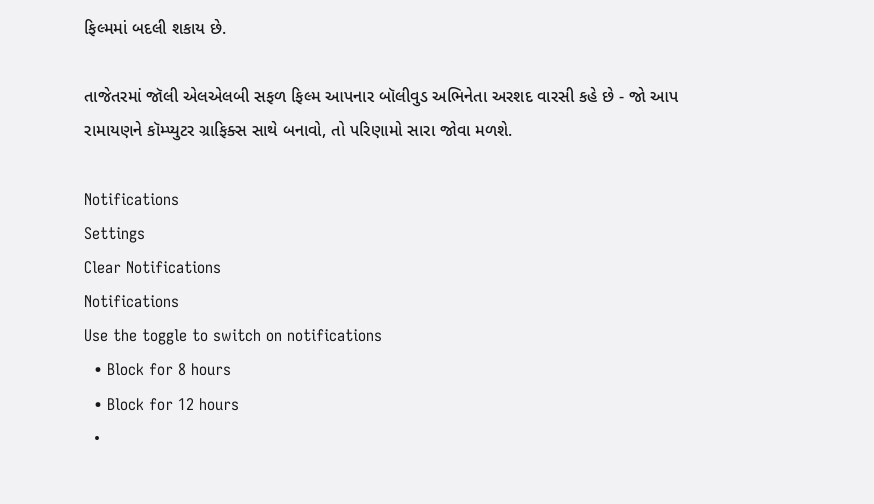ફિલ્મમાં બદલી શકાય છે.

તાજેતરમાં જૉલી એલએલબી સફળ ફિલ્મ આપનાર બૉલીવુડ અભિનેતા અરશદ વારસી કહે છે - જો આપ રામાયણને કૉમ્પ્યુટર ગ્રાફિક્સ સાથે બનાવો, તો પરિણામો સારા જોવા મળશે.

Notifications
Settings
Clear Notifications
Notifications
Use the toggle to switch on notifications
  • Block for 8 hours
  • Block for 12 hours
  •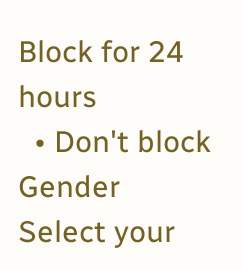Block for 24 hours
  • Don't block
Gender
Select your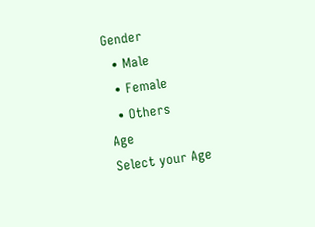Gender
  • Male
  • Female
  • Others
Age
Select your Age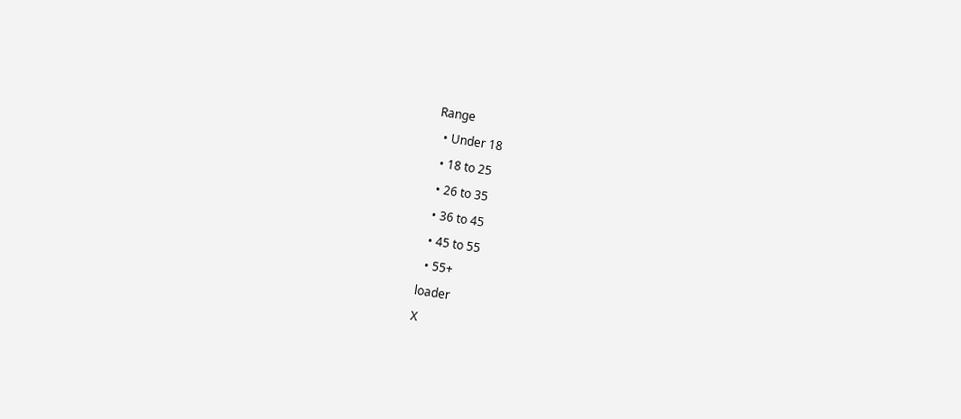Range
  • Under 18
  • 18 to 25
  • 26 to 35
  • 36 to 45
  • 45 to 55
  • 55+
loader
X